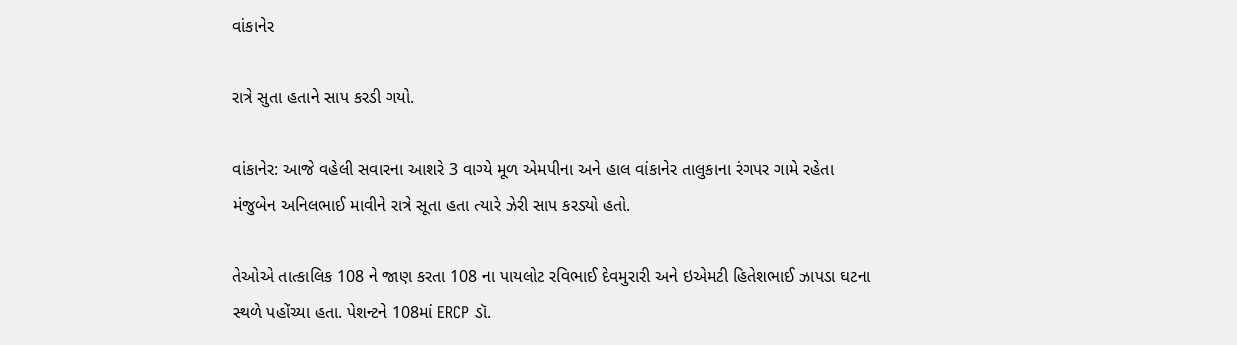વાંકાનેર

રાત્રે સુતા હતાને સાપ કરડી ગયો.

વાંકાનેર: આજે વહેલી સવારના આશરે 3 વાગ્યે મૂળ એમપીના અને હાલ વાંકાનેર તાલુકાના રંગપર ગામે રહેતા મંજુબેન અનિલભાઈ માવીને રાત્રે સૂતા હતા ત્યારે ઝેરી સાપ કરડ્યો હતો.

તેઓએ તાત્કાલિક 108 ને જાણ કરતા 108 ના પાયલોટ રવિભાઈ દેવમુરારી અને ઇએમટી હિતેશભાઈ ઝાપડા ઘટના સ્થળે પહોંચ્યા હતા. પેશન્ટને 108માં ERCP ડૉ.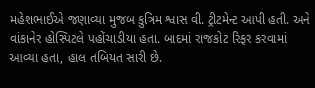મહેશભાઈએ જણાવ્યા મુજબ કુત્રિમ શ્વાસ વી. ટ્રીટમેન્ટ આપી હતી. અને વાંકાનેર હોસ્પિટલે પહોંચાડીયા હતા. બાદમાં રાજકોટ રિફર કરવામાં આવ્યા હતા, હાલ તબિયત સારી છે.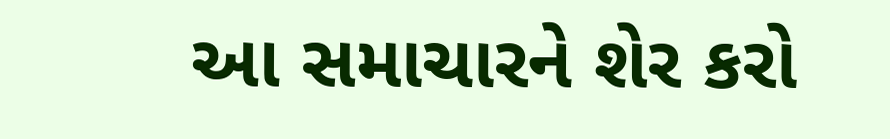આ સમાચારને શેર કરો